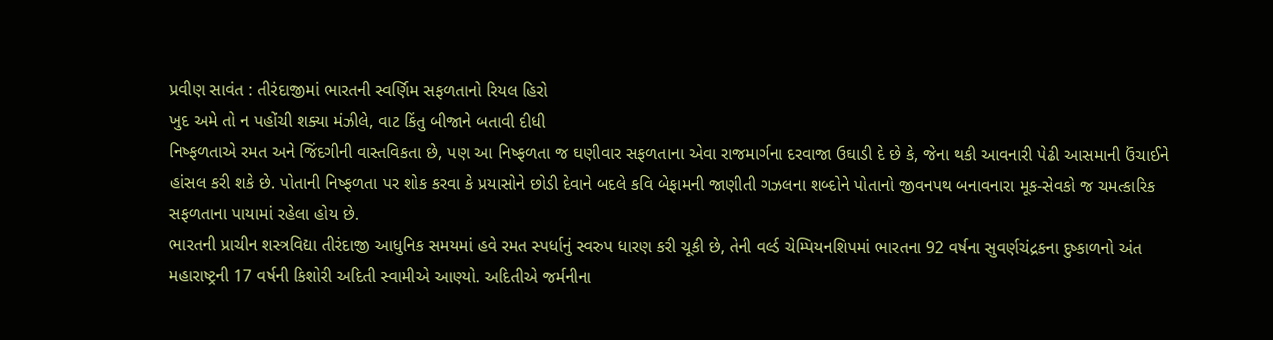પ્રવીણ સાવંત : તીરંદાજીમાં ભારતની સ્વર્ણિમ સફળતાનો રિયલ હિરો
ખુદ અમે તો ન પહોંચી શક્યા મંઝીલે, વાટ કિંતુ બીજાને બતાવી દીધી
નિષ્ફળતાએ રમત અને જિંદગીની વાસ્તવિકતા છે, પણ આ નિષ્ફળતા જ ઘણીવાર સફળતાના એવા રાજમાર્ગના દરવાજા ઉઘાડી દે છે કે, જેના થકી આવનારી પેઢી આસમાની ઉંચાઈને હાંસલ કરી શકે છે. પોતાની નિષ્ફળતા પર શોક કરવા કે પ્રયાસોને છોડી દેવાને બદલે કવિ બેફામની જાણીતી ગઝલના શબ્દોને પોતાનો જીવનપથ બનાવનારા મૂક-સેવકો જ ચમત્કારિક સફળતાના પાયામાં રહેલા હોય છે.
ભારતની પ્રાચીન શસ્ત્રવિદ્યા તીરંદાજી આધુનિક સમયમાં હવે રમત સ્પર્ધાનું સ્વરુપ ધારણ કરી ચૂકી છે, તેની વર્લ્ડ ચેમ્પિયનશિપમાં ભારતના 92 વર્ષના સુવર્ણચંદ્રકના દુષ્કાળનો અંત મહારાષ્ટ્રની 17 વર્ષની કિશોરી અદિતી સ્વામીએ આણ્યો. અદિતીએ જર્મનીના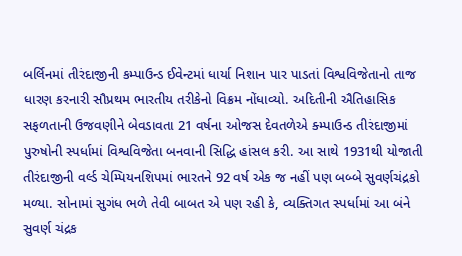બર્લિનમાં તીરંદાજીની કમ્પાઉન્ડ ઈવેન્ટમાં ધાર્યા નિશાન પાર પાડતાં વિશ્વવિજેતાનો તાજ ધારણ કરનારી સૌપ્રથમ ભારતીય તરીકેનો વિક્રમ નોંધાવ્યો. અદિતીની ઐતિહાસિક સફળતાની ઉજવણીને બેવડાવતા 21 વર્ષના ઓજસ દેવતળેએ ક્મ્પાઉન્ડ તીરંદાજીમાં પુરુષોની સ્પર્ધામાં વિશ્વવિજેતા બનવાની સિદ્ધિ હાંસલ કરી. આ સાથે 1931થી યોજાતી તીરંદાજીની વર્લ્ડ ચેમ્પિયનશિપમાં ભારતને 92 વર્ષ એક જ નહીં પણ બબ્બે સુવર્ણચંદ્રકો મળ્યા. સોનામાં સુગંધ ભળે તેવી બાબત એ પણ રહી કે, વ્યક્તિગત સ્પર્ધામાં આ બંને સુવર્ણ ચંદ્રક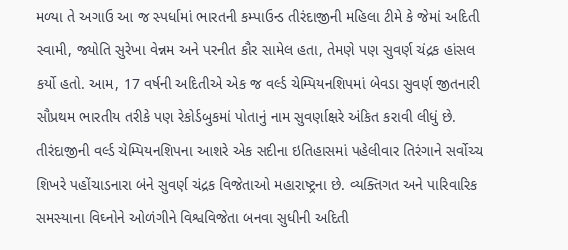મળ્યા તે અગાઉ આ જ સ્પર્ધામાં ભારતની કમ્પાઉન્ડ તીરંદાજીની મહિલા ટીમે કે જેમાં અદિતી સ્વામી, જ્યોતિ સુરેખા વેન્નમ અને પરનીત કૌર સામેલ હતા, તેમણે પણ સુવર્ણ ચંદ્રક હાંસલ કર્યો હતો. આમ, 17 વર્ષની અદિતીએ એક જ વર્લ્ડ ચેમ્પિયનશિપમાં બેવડા સુવર્ણ જીતનારી સૌપ્રથમ ભારતીય તરીકે પણ રેકોર્ડબુકમાં પોતાનું નામ સુવર્ણાક્ષરે અંકિત કરાવી લીધું છે.
તીરંદાજીની વર્લ્ડ ચેમ્પિયનશિપના આશરે એક સદીના ઇતિહાસમાં પહેલીવાર તિરંગાને સર્વોચ્ચ શિખરે પહોંચાડનારા બંને સુવર્ણ ચંદ્રક વિજેતાઓ મહારાષ્ટ્રના છે. વ્યક્તિગત અને પારિવારિક સમસ્યાના વિઘ્નોને ઓળંગીને વિશ્વવિજેતા બનવા સુધીની અદિતી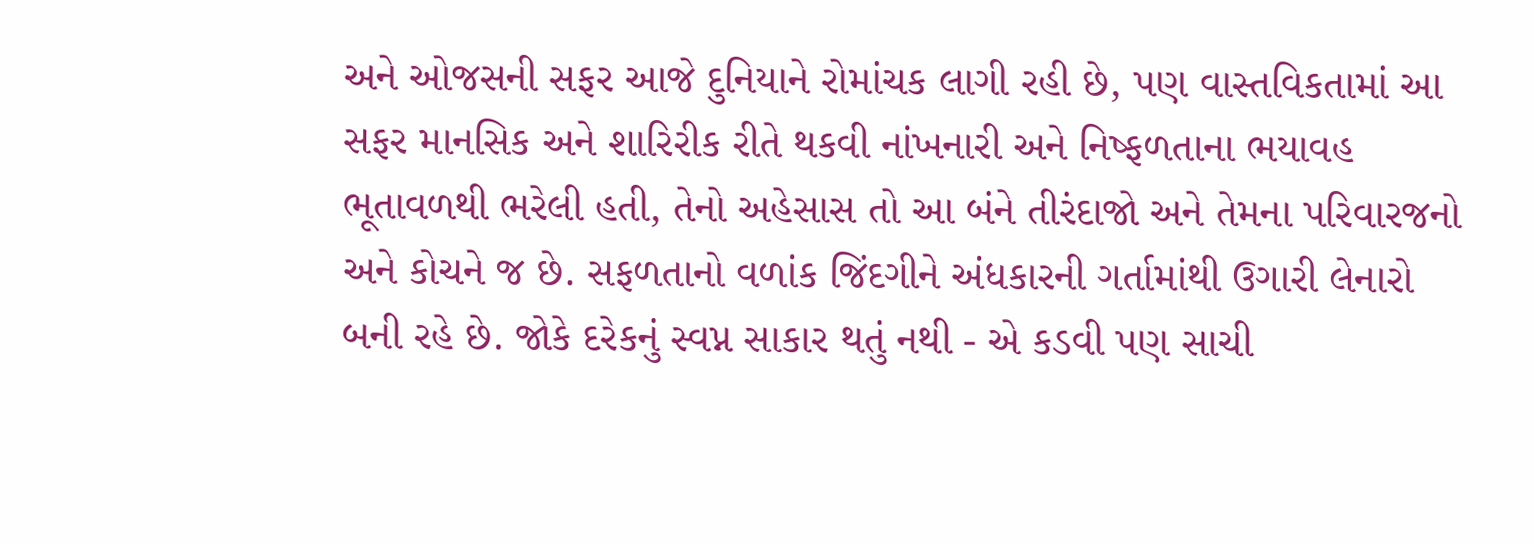અને ઓજસની સફર આજે દુનિયાને રોમાંચક લાગી રહી છે, પણ વાસ્તવિકતામાં આ સફર માનસિક અને શારિરીક રીતે થકવી નાંખનારી અને નિષ્ફળતાના ભયાવહ ભૂતાવળથી ભરેલી હતી, તેનો અહેસાસ તો આ બંને તીરંદાજો અને તેમના પરિવારજનો અને કોચને જ છે. સફળતાનો વળાંક જિંદગીને અંધકારની ગર્તામાંથી ઉગારી લેનારો બની રહે છે. જોકે દરેકનું સ્વપ્ન સાકાર થતું નથી - એ કડવી પણ સાચી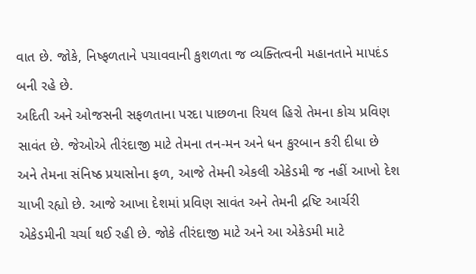વાત છે. જોકે, નિષ્ફળતાને પચાવવાની કુશળતા જ વ્યક્તિત્વની મહાનતાને માપદંડ બની રહે છે.
અદિતી અને ઓજસની સફળતાના પરદા પાછળના રિયલ હિરો તેમના કોચ પ્રવિણ સાવંત છે. જેઓએ તીરંદાજી માટે તેમના તન-મન અને ધન કુરબાન કરી દીધા છે અને તેમના સંનિષ્ઠ પ્રયાસોના ફળ, આજે તેમની એકલી એકેડમી જ નહીં આખો દેશ ચાખી રહ્યો છે. આજે આખા દેશમાં પ્રવિણ સાવંત અને તેમની દ્રષ્ટિ આર્ચરી એકેડમીની ચર્ચા થઈ રહી છે. જોકે તીરંદાજી માટે અને આ એકેડમી માટે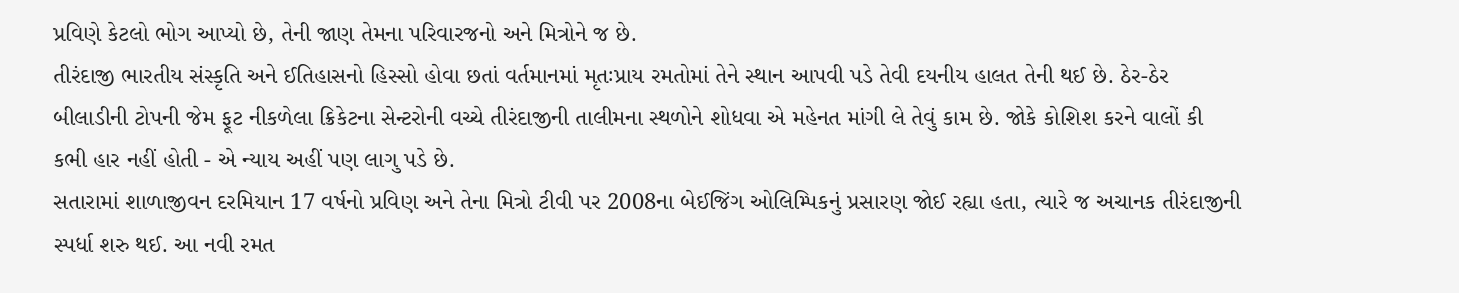પ્રવિણે કેટલો ભોગ આપ્યો છે, તેની જાણ તેમના પરિવારજનો અને મિત્રોને જ છે.
તીરંદાજી ભારતીય સંસ્કૃતિ અને ઈતિહાસનો હિસ્સો હોવા છતાં વર્તમાનમાં મૃતઃપ્રાય રમતોમાં તેને સ્થાન આપવી પડે તેવી દયનીય હાલત તેની થઈ છે. ઠેર-ઠેર બીલાડીની ટોપની જેમ ફૂટ નીકળેલા ક્રિકેટના સેન્ટરોની વચ્ચે તીરંદાજીની તાલીમના સ્થળોને શોધવા એ મહેનત માંગી લે તેવું કામ છે. જોકે કોશિશ કરને વાલોં કી કભી હાર નહીં હોતી - એ ન્યાય અહીં પણ લાગુ પડે છે.
સતારામાં શાળાજીવન દરમિયાન 17 વર્ષનો પ્રવિણ અને તેના મિત્રો ટીવી પર 2008ના બેઈજિંગ ઓલિમ્પિકનું પ્રસારણ જોઈ રહ્યા હતા, ત્યારે જ અચાનક તીરંદાજીની સ્પર્ધા શરુ થઈ. આ નવી રમત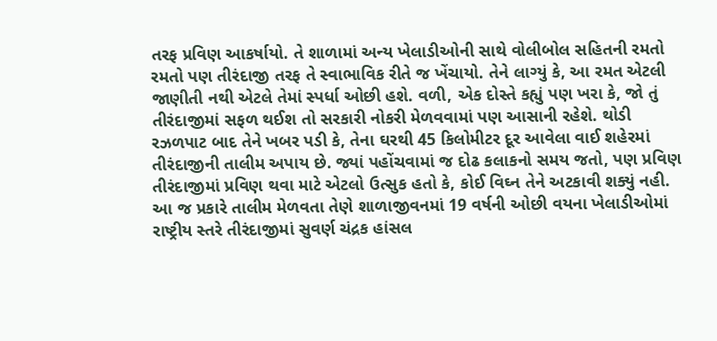તરફ પ્રવિણ આકર્ષાયો. તે શાળામાં અન્ય ખેલાડીઓની સાથે વોલીબોલ સહિતની રમતો રમતો પણ તીરંદાજી તરફ તે સ્વાભાવિક રીતે જ ખેંચાયો. તેને લાગ્યું કે, આ રમત એટલી જાણીતી નથી એટલે તેમાં સ્પર્ધા ઓછી હશે. વળી, એક દોસ્તે કહ્યું પણ ખરા કે, જો તું તીરંદાજીમાં સફળ થઈશ તો સરકારી નોકરી મેળવવામાં પણ આસાની રહેશે. થોડી રઝળપાટ બાદ તેને ખબર પડી કે, તેના ઘરથી 45 કિલોમીટર દૂર આવેલા વાઈ શહેરમાં તીરંદાજીની તાલીમ અપાય છે. જ્યાં પહોંચવામાં જ દોઢ કલાકનો સમય જતો, પણ પ્રવિણ તીરંદાજીમાં પ્રવિણ થવા માટે એટલો ઉત્સુક હતો કે, કોઈ વિઘ્ન તેને અટકાવી શક્યું નહી. આ જ પ્રકારે તાલીમ મેળવતા તેણે શાળાજીવનમાં 19 વર્ષની ઓછી વયના ખેલાડીઓમાં રાષ્ટ્રીય સ્તરે તીરંદાજીમાં સુવર્ણ ચંદ્રક હાંસલ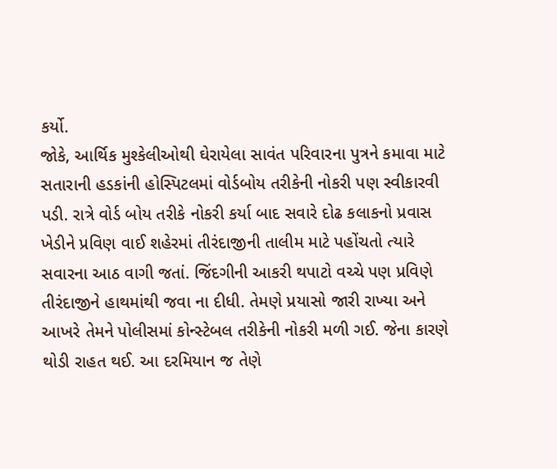કર્યો.
જોકે, આર્થિક મુશ્કેલીઓથી ઘેરાયેલા સાવંત પરિવારના પુત્રને કમાવા માટે સતારાની હડકાંની હોસ્પિટલમાં વોર્ડબોય તરીકેની નોકરી પણ સ્વીકારવી પડી. રાત્રે વોર્ડ બોય તરીકે નોકરી કર્યા બાદ સવારે દોઢ કલાકનો પ્રવાસ ખેડીને પ્રવિણ વાઈ શહેરમાં તીરંદાજીની તાલીમ માટે પહોંચતો ત્યારે સવારના આઠ વાગી જતાં. જિંદગીની આકરી થપાટો વચ્ચે પણ પ્રવિણે તીરંદાજીને હાથમાંથી જવા ના દીધી. તેમણે પ્રયાસો જારી રાખ્યા અને આખરે તેમને પોલીસમાં કોન્સ્ટેબલ તરીકેની નોકરી મળી ગઈ. જેના કારણે થોડી રાહત થઈ. આ દરમિયાન જ તેણે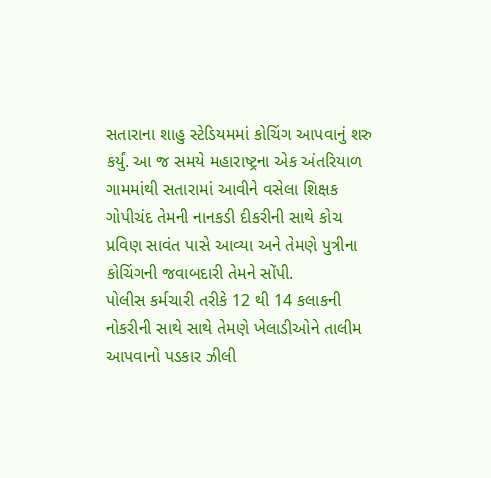સતારાના શાહુ સ્ટેડિયમમાં કોચિંગ આપવાનું શરુ કર્યું. આ જ સમયે મહારાષ્ટ્રના એક અંતરિયાળ ગામમાંથી સતારામાં આવીને વસેલા શિક્ષક ગોપીચંદ તેમની નાનકડી દીકરીની સાથે કોચ પ્રવિણ સાવંત પાસે આવ્યા અને તેમણે પુત્રીના કોચિંગની જવાબદારી તેમને સોંપી.
પોલીસ કર્મચારી તરીકે 12 થી 14 કલાકની નોકરીની સાથે સાથે તેમણે ખેલાડીઓને તાલીમ આપવાનો પડકાર ઝીલી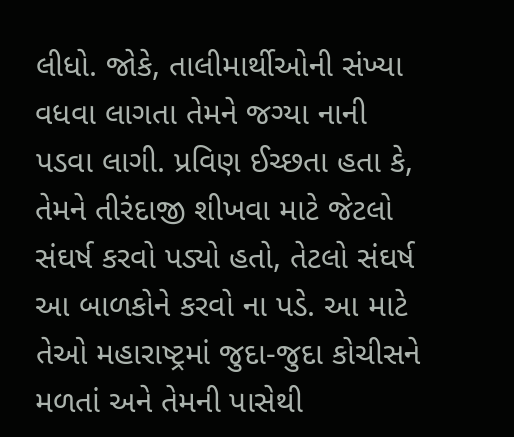લીધો. જોકે, તાલીમાર્થીઓની સંખ્યા વધવા લાગતા તેમને જગ્યા નાની પડવા લાગી. પ્રવિણ ઈચ્છતા હતા કે, તેમને તીરંદાજી શીખવા માટે જેટલો સંઘર્ષ કરવો પડ્યો હતો, તેટલો સંઘર્ષ આ બાળકોને કરવો ના પડે. આ માટે તેઓ મહારાષ્ટ્રમાં જુદા-જુદા કોચીસને મળતાં અને તેમની પાસેથી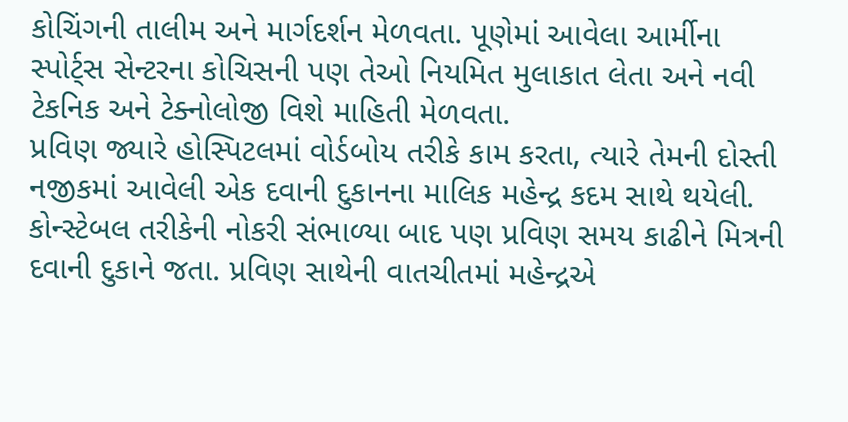કોચિંગની તાલીમ અને માર્ગદર્શન મેળવતા. પૂણેમાં આવેલા આર્મીના સ્પોર્ટ્સ સેન્ટરના કોચિસની પણ તેઓ નિયમિત મુલાકાત લેતા અને નવી ટેકનિક અને ટેક્નોલોજી વિશે માહિતી મેળવતા.
પ્રવિણ જ્યારે હોસ્પિટલમાં વોર્ડબોય તરીકે કામ કરતા, ત્યારે તેમની દોસ્તી નજીકમાં આવેલી એક દવાની દુકાનના માલિક મહેન્દ્ર કદમ સાથે થયેલી. કોન્સ્ટેબલ તરીકેની નોકરી સંભાળ્યા બાદ પણ પ્રવિણ સમય કાઢીને મિત્રની દવાની દુકાને જતા. પ્રવિણ સાથેની વાતચીતમાં મહેન્દ્રએ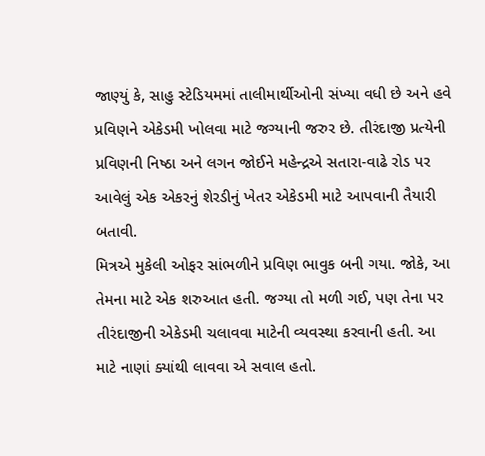જાણ્યું કે, સાહુ સ્ટેડિયમમાં તાલીમાર્થીઓની સંખ્યા વધી છે અને હવે પ્રવિણને એકેડમી ખોલવા માટે જગ્યાની જરુર છે. તીરંદાજી પ્રત્યેની પ્રવિણની નિષ્ઠા અને લગન જોઈને મહેન્દ્રએ સતારા-વાઢે રોડ પર આવેલું એક એકરનું શેરડીનું ખેતર એકેડમી માટે આપવાની તૈયારી બતાવી.
મિત્રએ મુકેલી ઓફર સાંભળીને પ્રવિણ ભાવુક બની ગયા. જોકે, આ તેમના માટે એક શરુઆત હતી. જગ્યા તો મળી ગઈ, પણ તેના પર તીરંદાજીની એકેડમી ચલાવવા માટેની વ્યવસ્થા કરવાની હતી. આ માટે નાણાં ક્યાંથી લાવવા એ સવાલ હતો.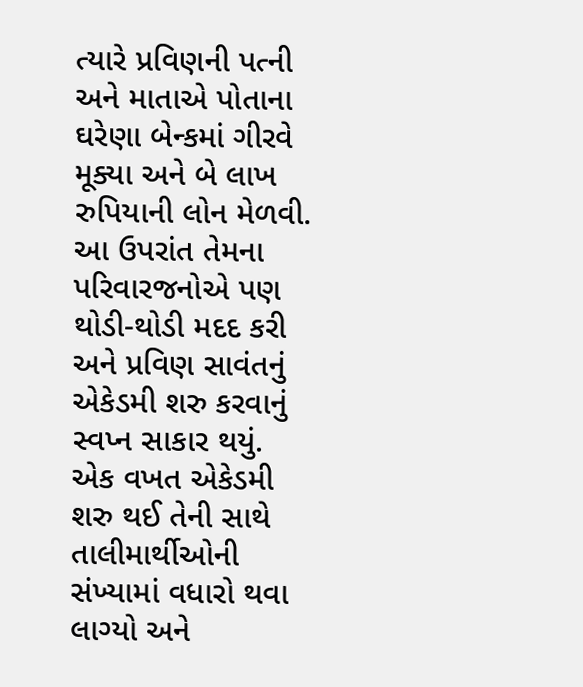ત્યારે પ્રવિણની પત્ની અને માતાએ પોતાના ઘરેણા બેન્કમાં ગીરવે મૂક્યા અને બે લાખ રુપિયાની લોન મેળવી. આ ઉપરાંત તેમના પરિવારજનોએ પણ થોડી-થોડી મદદ કરી અને પ્રવિણ સાવંતનું એકેડમી શરુ કરવાનું સ્વપ્ન સાકાર થયું.
એક વખત એકેડમી શરુ થઈ તેની સાથે તાલીમાર્થીઓની સંખ્યામાં વધારો થવા લાગ્યો અને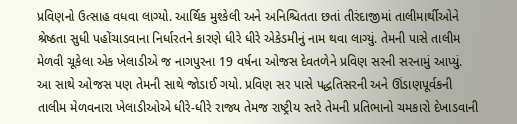પ્રવિણનો ઉત્સાહ વધવા લાગ્યો. આર્થિક મુશ્કેલી અને અનિશ્ચિતતા છતાં તીરંદાજીમાં તાલીમાર્થીઓને શ્રેષ્ઠતા સુધી પહોંચાડવાના નિર્ધારતને કારણે ધીરે ધીરે એકેડમીનું નામ થવા લાગ્યું. તેમની પાસે તાલીમ મેળવી ચૂકેલા એક ખેલાડીએ જ નાગપુરના 19 વર્ષના ઓજસ દેવતળેને પ્રવિણ સરની સરનામું આપ્યું. આ સાથે ઓજસ પણ તેમની સાથે જોડાઈ ગયો. પ્રવિણ સર પાસે પદ્ધતિસરની અને ઊંડાણપૂર્વકની તાલીમ મેળવનારા ખેલાડીઓએ ધીરે-ધીરે રાજ્ય તેમજ રાષ્ટ્રીય સ્તરે તેમની પ્રતિભાનો ચમકારો દેખાડવાની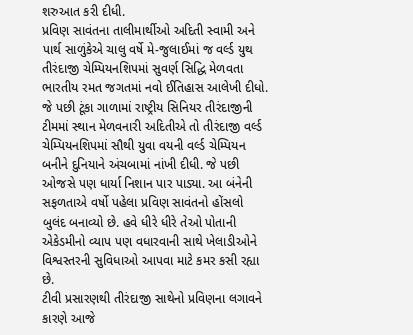શરુઆત કરી દીધી.
પ્રવિણ સાવંતના તાલીમાર્થીઓ અદિતી સ્વામી અને પાર્થ સાળુંકેએ ચાલુ વર્ષે મે-જુલાઈમાં જ વર્લ્ડ યુથ તીરંદાજી ચેમ્પિયનશિપમાં સુવર્ણ સિદ્ધિ મેળવતા ભારતીય રમત જગતમાં નવો ઈતિહાસ આલેખી દીધો. જે પછી ટૂંકા ગાળામાં રાષ્ટ્રીય સિનિયર તીરંદાજીની ટીમમાં સ્થાન મેળવનારી અદિતીએ તો તીરંદાજી વર્લ્ડ ચેમ્પિયનશિપમાં સૌથી યુવા વયની વર્લ્ડ ચેમ્પિયન બનીને દુનિયાને અંચબામાં નાંખી દીધી. જે પછી ઓજસે પણ ધાર્યા નિશાન પાર પાડ્યા. આ બંનેની સફળતાએ વર્ષો પહેલા પ્રવિણ સાવંતનો હોંસલો બુલંદ બનાવ્યો છે. હવે ધીરે ધીરે તેઓ પોતાની એકેડમીનો વ્યાપ પણ વધારવાની સાથે ખેલાડીઓને વિશ્વસ્તરની સુવિધાઓ આપવા માટે કમર કસી રહ્યા છે.
ટીવી પ્રસારણથી તીરંદાજી સાથેનો પ્રવિણના લગાવને કારણે આજે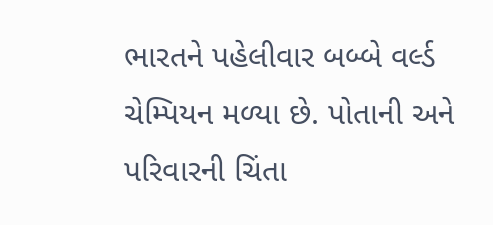ભારતને પહેલીવાર બબ્બે વર્લ્ડ ચેમ્પિયન મળ્યા છે. પોતાની અને પરિવારની ચિંતા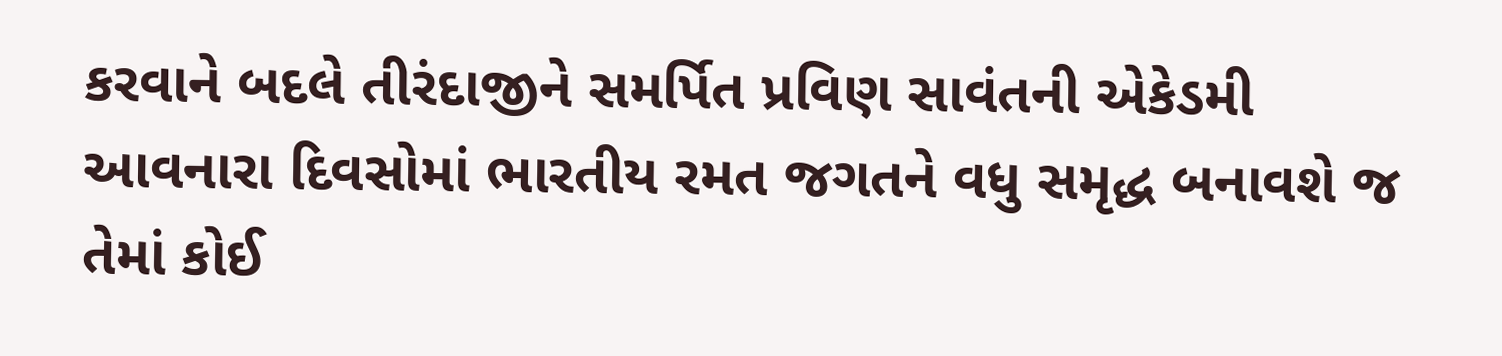કરવાને બદલે તીરંદાજીને સમર્પિત પ્રવિણ સાવંતની એકેડમી આવનારા દિવસોમાં ભારતીય રમત જગતને વધુ સમૃદ્ધ બનાવશે જ તેમાં કોઈ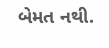બેમત નથી.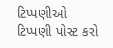ટિપ્પણીઓ
ટિપ્પણી પોસ્ટ કરો